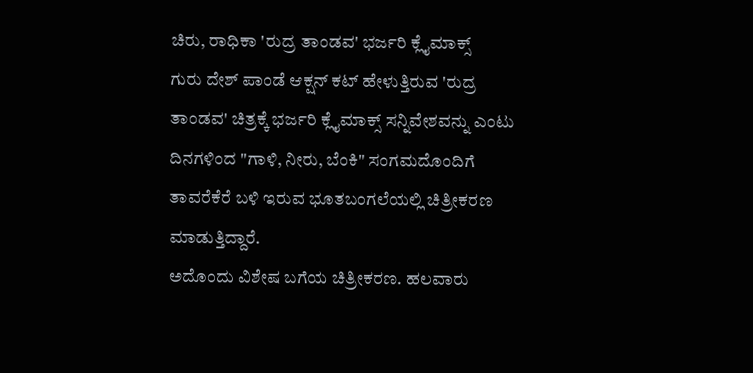ಚಿರು, ರಾಧಿಕಾ 'ರುದ್ರ ತಾಂಡವ' ಭರ್ಜರಿ ಕ್ಲೈಮಾಕ್ಸ್
ಗುರು ದೇಶ್ ಪಾಂಡೆ ಆಕ್ಷನ್ ಕಟ್ ಹೇಳುತ್ತಿರುವ 'ರುದ್ರ ತಾಂಡವ' ಚಿತ್ರಕ್ಕೆ ಭರ್ಜರಿ ಕ್ಲೈಮಾಕ್ಸ್ ಸನ್ನಿವೇಶವನ್ನು ಎಂಟು ದಿನಗಳಿಂದ "ಗಾಳಿ, ನೀರು, ಬೆಂಕಿ" ಸಂಗಮದೊಂದಿಗೆ ತಾವರೆಕೆರೆ ಬಳಿ ಇರುವ ಭೂತಬಂಗಲೆಯಲ್ಲಿ ಚಿತ್ರೀಕರಣ ಮಾಡುತ್ತಿದ್ದಾರೆ.
ಅದೊಂದು ವಿಶೇಷ ಬಗೆಯ ಚಿತ್ರೀಕರಣ. ಹಲವಾರು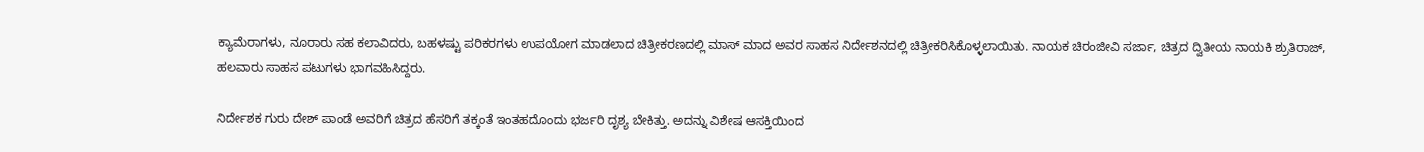ಕ್ಯಾಮೆರಾಗಳು, ನೂರಾರು ಸಹ ಕಲಾವಿದರು, ಬಹಳಷ್ಟು ಪರಿಕರಗಳು ಉಪಯೋಗ ಮಾಡಲಾದ ಚಿತ್ರೀಕರಣದಲ್ಲಿ ಮಾಸ್ ಮಾದ ಅವರ ಸಾಹಸ ನಿರ್ದೇಶನದಲ್ಲಿ ಚಿತ್ರೀಕರಿಸಿಕೊಳ್ಳಲಾಯಿತು. ನಾಯಕ ಚಿರಂಜೀವಿ ಸರ್ಜಾ, ಚಿತ್ರದ ದ್ವಿತೀಯ ನಾಯಕಿ ಶ್ರುತಿರಾಜ್, ಹಲವಾರು ಸಾಹಸ ಪಟುಗಳು ಭಾಗವಹಿಸಿದ್ದರು.

ನಿರ್ದೇಶಕ ಗುರು ದೇಶ್ ಪಾಂಡೆ ಅವರಿಗೆ ಚಿತ್ರದ ಹೆಸರಿಗೆ ತಕ್ಕಂತೆ ಇಂತಹದೊಂದು ಭರ್ಜರಿ ದೃಶ್ಯ ಬೇಕಿತ್ತು. ಅದನ್ನು ವಿಶೇಷ ಆಸಕ್ತಿಯಿಂದ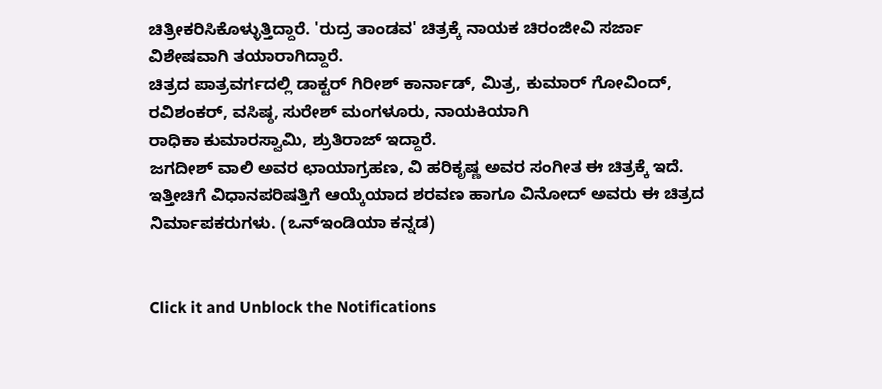ಚಿತ್ರೀಕರಿಸಿಕೊಳ್ಳುತ್ತಿದ್ದಾರೆ. 'ರುದ್ರ ತಾಂಡವ' ಚಿತ್ರಕ್ಕೆ ನಾಯಕ ಚಿರಂಜೀವಿ ಸರ್ಜಾ ವಿಶೇಷವಾಗಿ ತಯಾರಾಗಿದ್ದಾರೆ.
ಚಿತ್ರದ ಪಾತ್ರವರ್ಗದಲ್ಲಿ ಡಾಕ್ಟರ್ ಗಿರೀಶ್ ಕಾರ್ನಾಡ್, ಮಿತ್ರ, ಕುಮಾರ್ ಗೋವಿಂದ್, ರವಿಶಂಕರ್, ವಸಿಷ್ಠ, ಸುರೇಶ್ ಮಂಗಳೂರು, ನಾಯಕಿಯಾಗಿ
ರಾಧಿಕಾ ಕುಮಾರಸ್ವಾಮಿ, ಶ್ರುತಿರಾಜ್ ಇದ್ದಾರೆ.
ಜಗದೀಶ್ ವಾಲಿ ಅವರ ಛಾಯಾಗ್ರಹಣ, ವಿ ಹರಿಕೃಷ್ಣ ಅವರ ಸಂಗೀತ ಈ ಚಿತ್ರಕ್ಕೆ ಇದೆ. ಇತ್ತೀಚಿಗೆ ವಿಧಾನಪರಿಷತ್ತಿಗೆ ಆಯ್ಕೆಯಾದ ಶರವಣ ಹಾಗೂ ವಿನೋದ್ ಅವರು ಈ ಚಿತ್ರದ ನಿರ್ಮಾಪಕರುಗಳು. (ಒನ್ಇಂಡಿಯಾ ಕನ್ನಡ)


Click it and Unblock the Notifications